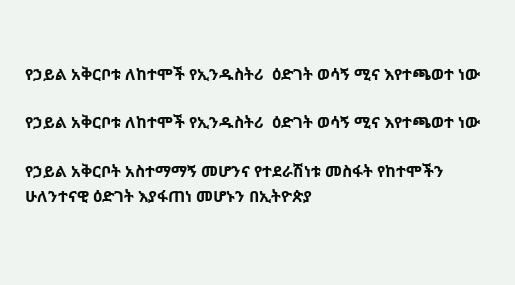የኃይል አቅርቦቱ ለከተሞች የኢንዱስትሪ  ዕድገት ወሳኝ ሚና እየተጫወተ ነው

የኃይል አቅርቦቱ ለከተሞች የኢንዱስትሪ  ዕድገት ወሳኝ ሚና እየተጫወተ ነው

የኃይል አቅርቦት አስተማማኝ መሆንና የተደራሽነቱ መስፋት የከተሞችን ሁለንተናዊ ዕድገት እያፋጠነ መሆኑን በኢትዮጵያ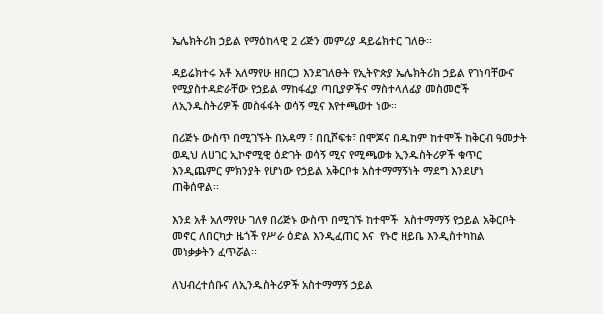ኤሌክትሪክ ኃይል የማዕከላዊ 2 ሪጅን መምሪያ ዳይሬክተር ገለፁ፡፡

ዳይሬክተሩ አቶ አለማየሁ ዘበርጋ እንደገለፁት የኢትዮጵያ ኤሌክትሪክ ኃይል የገነባቸውና የሚያስተዳድራቸው የኃይል ማከፋፈያ ጣቢያዎችና ማስተላለፊያ መስመሮች  ለኢንዱስትሪዎች መስፋፋት ወሳኝ ሚና እየተጫወተ ነው፡፡

በሪጅኑ ውስጥ በሚገኙት በአዳማ ፣ በቢሾፍቱ፣ በሞጆና በዱከም ከተሞች ከቅርብ ዓመታት ወዲህ ለሀገር ኢኮኖሚዊ ዕድገት ወሳኝ ሚና የሚጫወቱ ኢንዱስትሪዎች ቁጥር እንዲጨምር ምክንያት የሆነው የኃይል አቅርቦቱ አስተማማኝነት ማደግ እንደሆነ ጠቅሰዋል፡፡

እንደ አቶ አለማየሁ ገለፃ በሪጅኑ ውስጥ በሚገኙ ከተሞች  አስተማማኝ የኃይል አቅርቦት መኖር ለበርካታ ዜጎች የሥራ ዕድል እንዲፈጠር እና  የኑሮ ዘይቤ እንዲስተካከል  መነቃቃትን ፈጥሯል፡፡

ለህብረተሰቡና ለኢንዱስትሪዎች አስተማማኝ ኃይል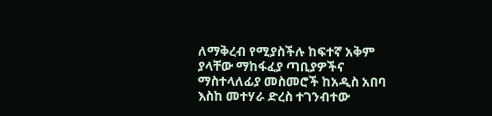ለማቅረብ የሚያስችሉ ከፍተኛ አቅም ያላቸው ማከፋፈያ ጣቢያዎችና ማስተላለፊያ መስመሮች ከአዲስ አበባ እስከ መተሃራ ድረስ ተገንብተው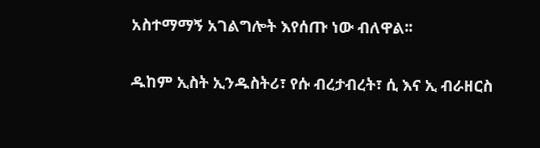አስተማማኝ አገልግሎት እየሰጡ ነው ብለዋል፡፡

ዱከም ኢስት ኢንዱስትሪ፣ የሱ ብረታብረት፣ ሲ እና ኢ ብራዘርስ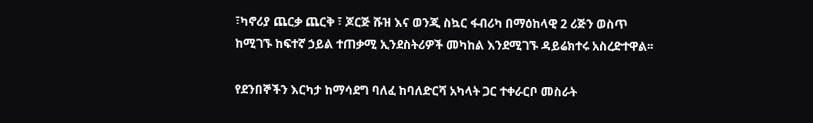፣ካኖሪያ ጨርቃ ጨርቅ ፣ ጆርጅ ሹዝ እና ወንጂ ስኳር ፋብሪካ በማዕከላዊ 2 ሪጅን ወስጥ ከሚገኙ ከፍተኛ ኃይል ተጠቃሚ ኢንደስትሪዎች መካከል እንደሚገኙ ዳይሬክተሩ አስረድተዋል፡፡

የደንበኞችን እርካታ ከማሳደግ ባለፈ ከባለድርሻ አካላት ጋር ተቀራርቦ መስራት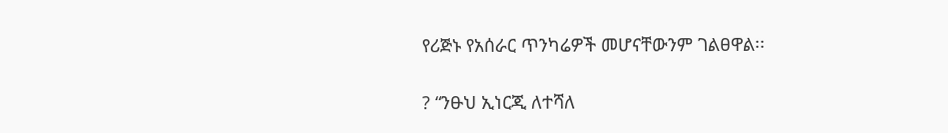የሪጅኑ የአሰራር ጥንካሬዎች መሆናቸውንም ገልፀዋል፡፡

? “ንፁህ ኢነርጂ ለተሻለ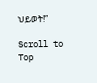ህይወት!”

Scroll to Top